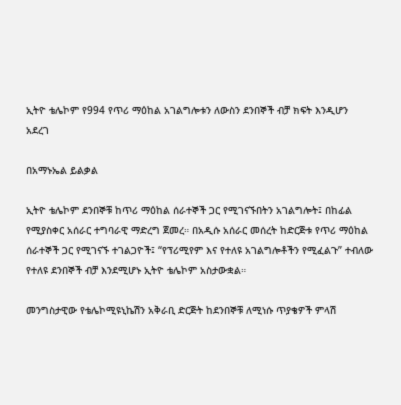ኢትዮ ቴሌኮም የ994 የጥሪ ማዕከል አገልግሎቱን ለውስን ደንበኞች ብቻ ክፍት እንዲሆን አደረገ

በአማኑኤል ይልቃል

ኢትዮ ቴሌኮም ደንበኞቹ ከጥሪ ማዕከል ሰራተኞች ጋር የሚገናኙበትን አገልግሎት፤ በከፊል የሚያስቀር አሰራር ተግባራዊ ማድረግ ጀመረ። በአዲሱ አሰራር መሰረት ከድርጅቱ የጥሪ ማዕከል ሰራተኞች ጋር የሚገናኙ ተገልጋዮች፤ “የፕሪሚየም እና የተለዩ አገልግሎቶችን የሚፈልጉ” ተብለው የተለዩ ደንበኞች ብቻ እንደሚሆኑ ኢትዮ ቴሌኮም አስታውቋል።

መንግስታዊው የቴሌኮሚዩኒኬሽን አቅራቢ ድርጅት ከደንበኞቹ ለሚነሱ ጥያቄዎች ምላሽ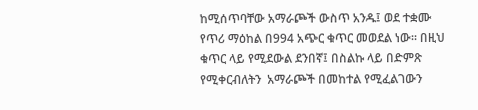ከሚሰጥባቸው አማራጮች ውስጥ አንዱ፤ ወደ ተቋሙ የጥሪ ማዕከል በ994 አጭር ቁጥር መወደል ነው። በዚህ ቁጥር ላይ የሚደውል ደንበኛ፤ በስልኩ ላይ በድምጽ የሚቀርብለትን  አማራጮች በመከተል የሚፈልገውን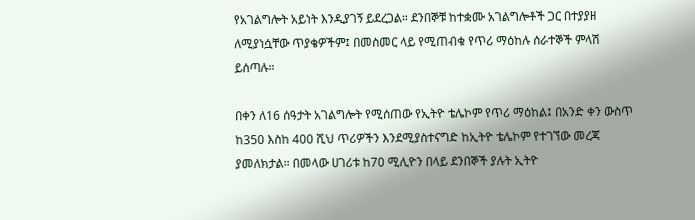የአገልግሎት አይነት እንዲያገኝ ይደረጋል። ደንበኞቹ ከተቋሙ አገልግሎቶች ጋር በተያያዘ ለሚያነሷቸው ጥያቄዎችም፤ በመስመር ላይ የሚጠብቁ የጥሪ ማዕከሉ ሰራተኞች ምላሽ ይሰጣሉ።

በቀን ለ16 ሰዓታት አገልግሎት የሚሰጠው የኢትዮ ቴሌኮም የጥሪ ማዕከል፤ በአንድ ቀን ውስጥ ከ350 እስከ 400 ሺህ ጥሪዎችን እንደሚያስተናግድ ከኢትዮ ቴሌኮም የተገኘው መረጃ ያመለክታል። በመላው ሀገሪቱ ከ70 ሚሊዮን በላይ ደንበኞች ያሉት ኢትዮ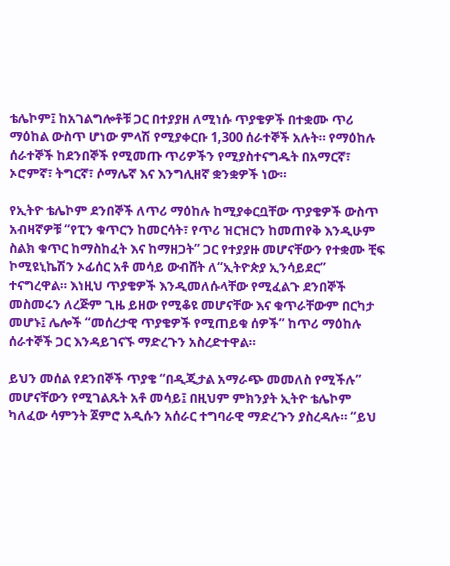ቴሌኮም፤ ከአገልግሎቶቹ ጋር በተያያዘ ለሚነሱ ጥያቄዎች በተቋሙ ጥሪ ማዕከል ውስጥ ሆነው ምላሽ የሚያቀርቡ 1,300 ሰራተኞች አሉት። የማዕከሉ ሰራተኞች ከደንበኞች የሚመጡ ጥሪዎችን የሚያስተናግዱት በአማርኛ፣ ኦሮምኛ፣ ትግርኛ፣ ሶማሌኛ እና እንግሊዘኛ ቋንቋዎች ነው።

የኢትዮ ቴሌኮም ደንበኞች ለጥሪ ማዕከሉ ከሚያቀርቧቸው ጥያቄዎች ውስጥ አብዛኛዎቹ “የፒን ቁጥርን ከመርሳት፣ የጥሪ ዝርዝርን ከመጠየቅ እንዲሁም ስልክ ቁጥር ከማስከፈት እና ከማዘጋት” ጋር የተያያዙ መሆናቸውን የተቋሙ ቺፍ ኮሚዩኒኬሽን ኦፊሰር አቶ መሳይ ውብሸት ለ“ኢትዮጵያ ኢንሳይደር” ተናግረዋል። እነዚህ ጥያቄዎች እንዲመለሱላቸው የሚፈልጉ ደንበኞች መስመሩን ለረጅም ጊዜ ይዘው የሚቆዩ መሆናቸው እና ቁጥራቸውም በርካታ መሆኑ፤ ሌሎች “መሰረታዊ ጥያቄዎች የሚጠይቁ ሰዎች” ከጥሪ ማዕከሉ ሰራተኞች ጋር እንዳይገናኙ ማድረጉን አስረድተዋል።

ይህን መሰል የደንበኞች ጥያቄ “በዲጂታል አማራጭ መመለስ የሚችሉ” መሆናቸውን የሚገልጹት አቶ መሳይ፤ በዚህም ምክንያት ኢትዮ ቴሌኮም ካለፈው ሳምንት ጀምሮ አዲሱን አሰራር ተግባራዊ ማድረጉን ያስረዳሉ። “ይህ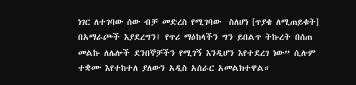ነገር ለተገባው ሰው ብቻ መድረስ የሚገባው  ስለሆነ [ጥያቄ ለሚጠይቁት] በአማራጮች እያደረግን፤ የጥሪ ማዕከላችን ግን ይበልጥ ትኩረት በሰጠ መልኩ ለሌሎች ደንበኞቻችን የሚገኝ እንዲሆን እየተደረገ ነው” ሲሉም ተቋሙ እየተከተለ ያለውን አዲስ አሰራር አመልክተዋል።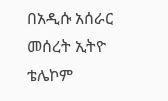በአዲሱ አሰራር መሰረት ኢትዮ ቴሌኮም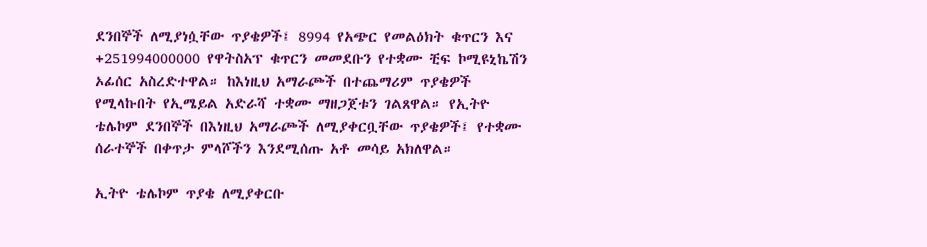ደንበኞች ለሚያነሷቸው ጥያቄዎች፤ 8994 የአጭር የመልዕክት ቁጥርን እና +251994000000 የዋትስአፕ ቁጥርን መመደቡን የተቋሙ ቺፍ ኮሚዩኒኬሽን ኦፊሰር አስረድተዋል። ከእነዚህ አማራጮች በተጨማሪም ጥያቄዎች የሚላኩበት የኢሜይል አድራሻ ተቋሙ ማዘጋጀቱን ገልጸዋል። የኢትዮ ቴሌኮም ደንበኞች በእነዚህ አማራጮች ለሚያቀርቧቸው ጥያቄዎች፤ የተቋሙ ሰራተኞች በቀጥታ ምላሾችን እንደሚሰጡ አቶ መሳይ አክለዋል።

ኢትዮ ቴሌኮም ጥያቄ ለሚያቀርቡ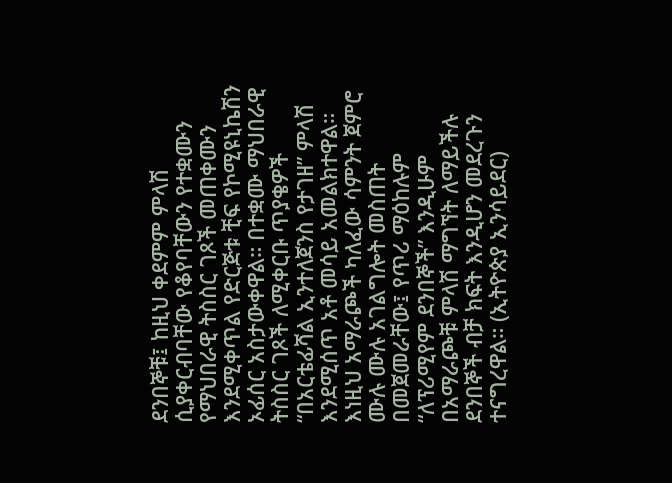ደንበኞቹ፤ ከዚህ ቀደምም ምላሽ ሲያቀርብባቸው የቆየባቸውን የተቋሙን የማህበራዊ ትስስር ገጾች መጠቀሙን እንደሚቀጥል የድርጅቱ ቺፍ የኮሚዩኒኬሽን ኦፊሰር አስታውቀዋል። በተቋሙ ማህበራዊ ትስስር ገጾች ለሚቀርቡ ጥያቄዎች “በአርቴፊሻል ኢንተለጀንስ የታገዘ” ምላሽ እንደሚሰጥ አቶ መሳይ አመልክተዋል። እነዚህ አማራጮች ካለፈው ሳምንት ጀምሮ ሙሉ ሙሉ አገልግሎት መስጠት በመጀመራቸው፤ የጥሪ ማዕከሉም “ለፕሪሚየም ደንበኞች” እንዲሁም በአማራጮቹ ምላሽ ማግኘት ለማይችሉ ደንበኞች ብቻ ክፍት እንዲሆን መደረጉን ተናግረዋል። (ኢትዮጵያ ኢንሳይደር)